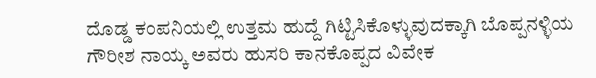ದೊಡ್ಡ ಕಂಪನಿಯಲ್ಲಿ ಉತ್ತಮ ಹುದ್ದೆ ಗಿಟ್ಟಿಸಿಕೊಳ್ಳುವುದಕ್ಕಾಗಿ ಬೊಪ್ಪನಳ್ಳಿಯ ಗೌರೀಶ ನಾಯ್ಕ ಅವರು ಹುಸರಿ ಕಾನಕೊಪ್ಪದ ವಿವೇಕ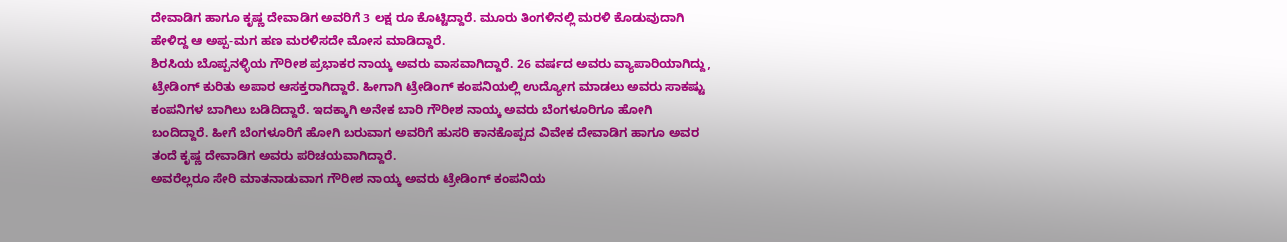ದೇವಾಡಿಗ ಹಾಗೂ ಕೃಷ್ಣ ದೇವಾಡಿಗ ಅವರಿಗೆ 3 ಲಕ್ಷ ರೂ ಕೊಟ್ಟಿದ್ದಾರೆ. ಮೂರು ತಿಂಗಳಿನಲ್ಲಿ ಮರಳಿ ಕೊಡುವುದಾಗಿ ಹೇಳಿದ್ದ ಆ ಅಪ್ಪ-ಮಗ ಹಣ ಮರಳಿಸದೇ ಮೋಸ ಮಾಡಿದ್ದಾರೆ.
ಶಿರಸಿಯ ಬೊಪ್ಪನಳ್ಳಿಯ ಗೌರೀಶ ಪ್ರಭಾಕರ ನಾಯ್ಕ ಅವರು ವಾಸವಾಗಿದ್ದಾರೆ. 26 ವರ್ಷದ ಅವರು ವ್ಯಾಪಾರಿಯಾಗಿದ್ದು, ಟ್ರೇಡಿಂಗ್ ಕುರಿತು ಅಪಾರ ಆಸಕ್ತರಾಗಿದ್ದಾರೆ. ಹೀಗಾಗಿ ಟ್ರೇಡಿಂಗ್ ಕಂಪನಿಯಲ್ಲಿ ಉದ್ಯೋಗ ಮಾಡಲು ಅವರು ಸಾಕಷ್ಟು ಕಂಪನಿಗಳ ಬಾಗಿಲು ಬಡಿದಿದ್ದಾರೆ. ಇದಕ್ಕಾಗಿ ಅನೇಕ ಬಾರಿ ಗೌರೀಶ ನಾಯ್ಕ ಅವರು ಬೆಂಗಳೂರಿಗೂ ಹೋಗಿ ಬಂದಿದ್ದಾರೆ. ಹೀಗೆ ಬೆಂಗಳೂರಿಗೆ ಹೋಗಿ ಬರುವಾಗ ಅವರಿಗೆ ಹುಸರಿ ಕಾನಕೊಪ್ಪದ ವಿವೇಕ ದೇವಾಡಿಗ ಹಾಗೂ ಅವರ ತಂದೆ ಕೃಷ್ಣ ದೇವಾಡಿಗ ಅವರು ಪರಿಚಯವಾಗಿದ್ದಾರೆ.
ಅವರೆಲ್ಲರೂ ಸೇರಿ ಮಾತನಾಡುವಾಗ ಗೌರೀಶ ನಾಯ್ಕ ಅವರು ಟ್ರೇಡಿಂಗ್ ಕಂಪನಿಯ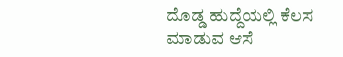ದೊಡ್ಡ ಹುದ್ದೆಯಲ್ಲಿ ಕೆಲಸ ಮಾಡುವ ಆಸೆ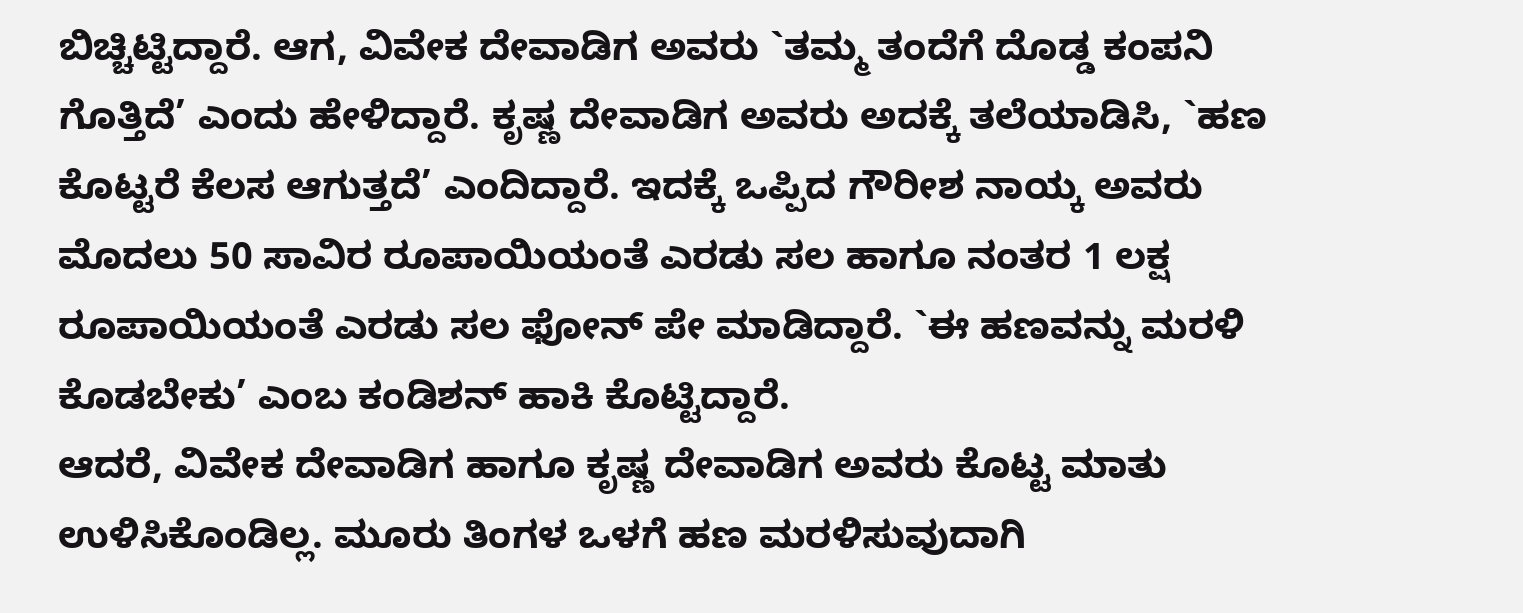ಬಿಚ್ಚಿಟ್ಟಿದ್ದಾರೆ. ಆಗ, ವಿವೇಕ ದೇವಾಡಿಗ ಅವರು `ತಮ್ಮ ತಂದೆಗೆ ದೊಡ್ಡ ಕಂಪನಿ ಗೊತ್ತಿದೆ’ ಎಂದು ಹೇಳಿದ್ದಾರೆ. ಕೃಷ್ಣ ದೇವಾಡಿಗ ಅವರು ಅದಕ್ಕೆ ತಲೆಯಾಡಿಸಿ, `ಹಣ ಕೊಟ್ಟರೆ ಕೆಲಸ ಆಗುತ್ತದೆ’ ಎಂದಿದ್ದಾರೆ. ಇದಕ್ಕೆ ಒಪ್ಪಿದ ಗೌರೀಶ ನಾಯ್ಕ ಅವರು ಮೊದಲು 50 ಸಾವಿರ ರೂಪಾಯಿಯಂತೆ ಎರಡು ಸಲ ಹಾಗೂ ನಂತರ 1 ಲಕ್ಷ ರೂಪಾಯಿಯಂತೆ ಎರಡು ಸಲ ಫೋನ್ ಪೇ ಮಾಡಿದ್ದಾರೆ. `ಈ ಹಣವನ್ನು ಮರಳಿ ಕೊಡಬೇಕು’ ಎಂಬ ಕಂಡಿಶನ್ ಹಾಕಿ ಕೊಟ್ಟಿದ್ದಾರೆ.
ಆದರೆ, ವಿವೇಕ ದೇವಾಡಿಗ ಹಾಗೂ ಕೃಷ್ಣ ದೇವಾಡಿಗ ಅವರು ಕೊಟ್ಟ ಮಾತು ಉಳಿಸಿಕೊಂಡಿಲ್ಲ. ಮೂರು ತಿಂಗಳ ಒಳಗೆ ಹಣ ಮರಳಿಸುವುದಾಗಿ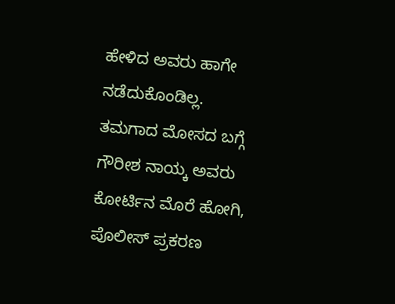ಹೇಳಿದ ಅವರು ಹಾಗೇ ನಡೆದುಕೊಂಡಿಲ್ಲ. ತಮಗಾದ ಮೋಸದ ಬಗ್ಗೆ ಗೌರೀಶ ನಾಯ್ಕ ಅವರು ಕೋರ್ಟಿನ ಮೊರೆ ಹೋಗಿ, ಪೊಲೀಸ್ ಪ್ರಕರಣ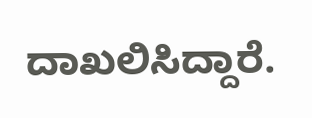ದಾಖಲಿಸಿದ್ದಾರೆ.